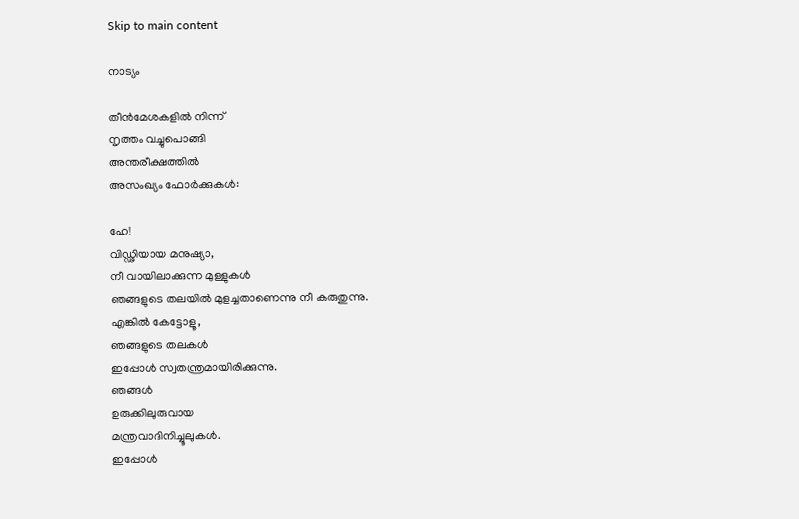Skip to main content

നാട്യം

തീൻമേശകളിൽ നിന്ന്
നൃത്തം വച്ചുപൊങ്ങി
അന്തരീക്ഷത്തിൽ
അസംഖ്യം ഫോർക്കുകൾ:

ഹേ!
വിഡ്ഢിയായ മനുഷ്യാ,
നീ വായിലാക്കുന്ന മുള്ളുകൾ
ഞങ്ങളുടെ തലയിൽ മുളച്ചതാണെന്നു നീ കരുതുന്നു.
എങ്കിൽ കേട്ടോളൂ,
ഞങ്ങളുടെ തലകൾ
ഇപ്പോൾ സ്വതന്ത്രമായിരിക്കുന്നു.
ഞങ്ങൾ
ഉരുക്കിലുരുവായ
മന്ത്രവാദിനിച്ചൂലുകൾ.
ഇപ്പോൾ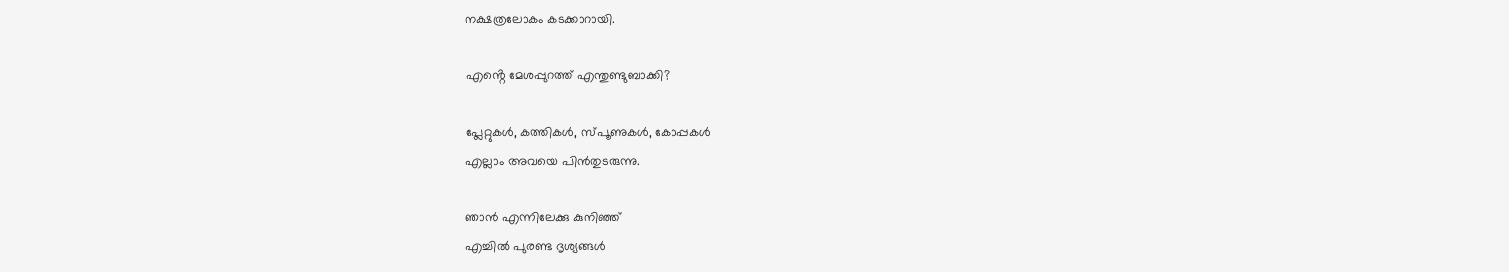നക്ഷത്രലോകം കടക്കാറായി.

എൻ്റെ മേശപ്പുറത്ത് എന്തുണ്ടുബാക്കി?

പ്ലേറ്റുകൾ, കത്തികൾ, സ്പൂണുകൾ, കോപ്പകൾ
എല്ലാം അവയെ പിൻതുടരുന്നു.

ഞാൻ എന്നിലേക്കു കുനിഞ്ഞ്
എച്ചിൽ പുരണ്ട ദൃശ്യങ്ങൾ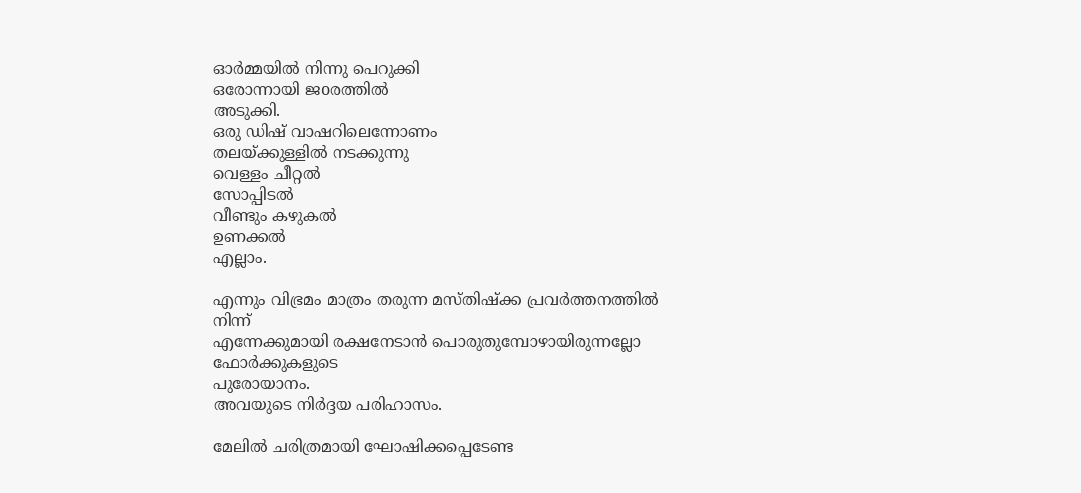ഓർമ്മയിൽ നിന്നു പെറുക്കി
ഒരോന്നായി ജoരത്തിൽ
അടുക്കി.
ഒരു ഡിഷ് വാഷറിലെന്നോണം
തലയ്ക്കുള്ളിൽ നടക്കുന്നു
വെള്ളം ചീറ്റൽ
സോപ്പിടൽ
വീണ്ടും കഴുകൽ
ഉണക്കൽ
എല്ലാം.

എന്നും വിഭ്രമം മാത്രം തരുന്ന മസ്തിഷ്ക്ക പ്രവർത്തനത്തിൽ നിന്ന്
എന്നേക്കുമായി രക്ഷനേടാൻ പൊരുതുമ്പോഴായിരുന്നല്ലോ
ഫോർക്കുകളുടെ
പുരോയാനം.
അവയുടെ നിർദ്ദയ പരിഹാസം.

മേലിൽ ചരിത്രമായി ഘോഷിക്കപ്പെടേണ്ട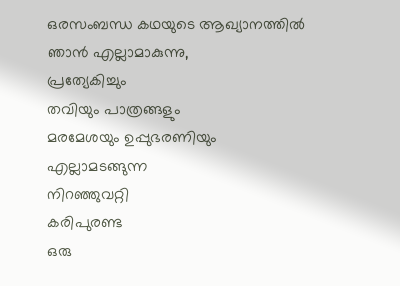ഒരസംബന്ധ കഥയുടെ ആഖ്യാനത്തിൽ
ഞാൻ എല്ലാമാകുന്നു,
പ്രത്യേകിച്ചും
തവിയും പാത്രങ്ങളും
മരമേശയും ഉപ്പുഭരണിയും
എല്ലാമടങ്ങുന്ന
നിറഞ്ഞുവറ്റി
കരിപുരണ്ട
ഒരു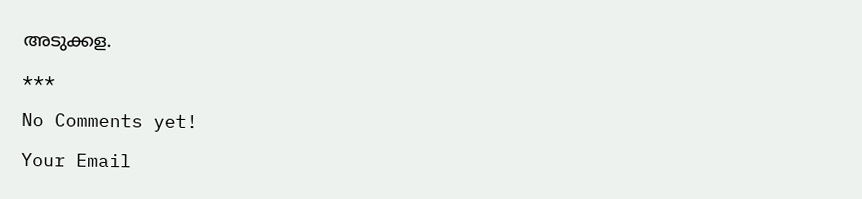അടുക്കള.

***

No Comments yet!

Your Email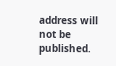address will not be published.